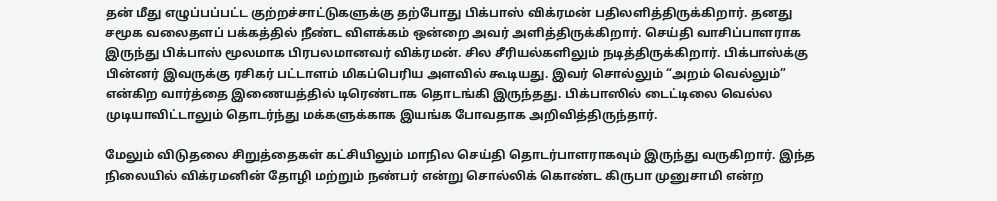தன் மீது எழுப்பப்பட்ட குற்றச்சாட்டுகளுக்கு தற்போது பிக்பாஸ் விக்ரமன் பதிலளித்திருக்கிறார். தனது சமூக வலைதளப் பக்கத்தில் நீண்ட விளக்கம் ஒன்றை அவர் அளித்திருக்கிறார். செய்தி வாசிப்பாளராக இருந்து பிக்பாஸ் மூலமாக பிரபலமானவர் விக்ரமன். சில சீரியல்களிலும் நடித்திருக்கிறார். பிக்பாஸ்க்கு பின்னர் இவருக்கு ரசிகர் பட்டாளம் மிகப்பெரிய அளவில் கூடியது. இவர் சொல்லும் “அறம் வெல்லும்” என்கிற வார்த்தை இணையத்தில் டிரெண்டாக தொடங்கி இருந்தது. பிக்பாஸில் டைட்டிலை வெல்ல முடியாவிட்டாலும் தொடர்ந்து மக்களுக்காக இயங்க போவதாக அறிவித்திருந்தார்.

மேலும் விடுதலை சிறுத்தைகள் கட்சியிலும் மாநில செய்தி தொடர்பாளராகவும் இருந்து வருகிறார். இந்த நிலையில் விக்ரமனின் தோழி மற்றும் நண்பர் என்று சொல்லிக் கொண்ட கிருபா முனுசாமி என்ற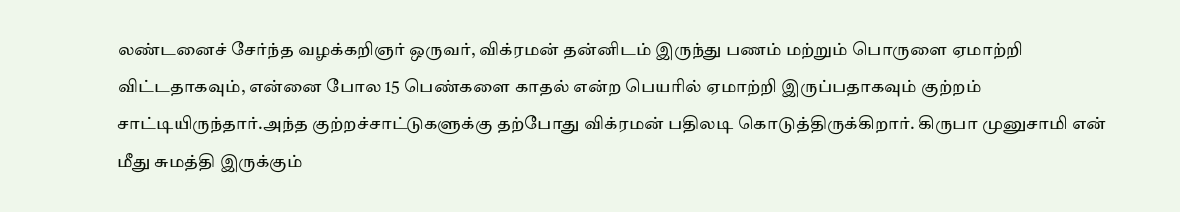லண்டனைச் சேர்ந்த வழக்கறிஞர் ஒருவர், விக்ரமன் தன்னிடம் இருந்து பணம் மற்றும் பொருளை ஏமாற்றி விட்டதாகவும், என்னை போல 15 பெண்களை காதல் என்ற பெயரில் ஏமாற்றி இருப்பதாகவும் குற்றம் சாட்டியிருந்தார்.அந்த குற்றச்சாட்டுகளுக்கு தற்போது விக்ரமன் பதிலடி கொடுத்திருக்கிறார். கிருபா முனுசாமி என் மீது சுமத்தி இருக்கும்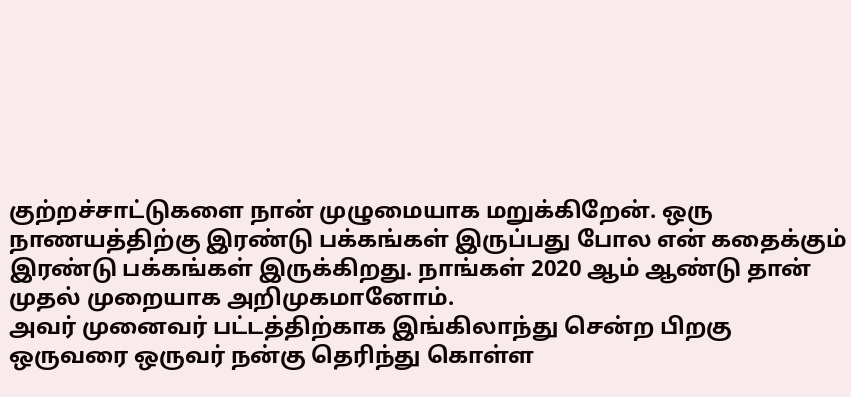குற்றச்சாட்டுகளை நான் முழுமையாக மறுக்கிறேன். ஒரு நாணயத்திற்கு இரண்டு பக்கங்கள் இருப்பது போல என் கதைக்கும் இரண்டு பக்கங்கள் இருக்கிறது. நாங்கள் 2020 ஆம் ஆண்டு தான் முதல் முறையாக அறிமுகமானோம்.
அவர் முனைவர் பட்டத்திற்காக இங்கிலாந்து சென்ற பிறகு ஒருவரை ஒருவர் நன்கு தெரிந்து கொள்ள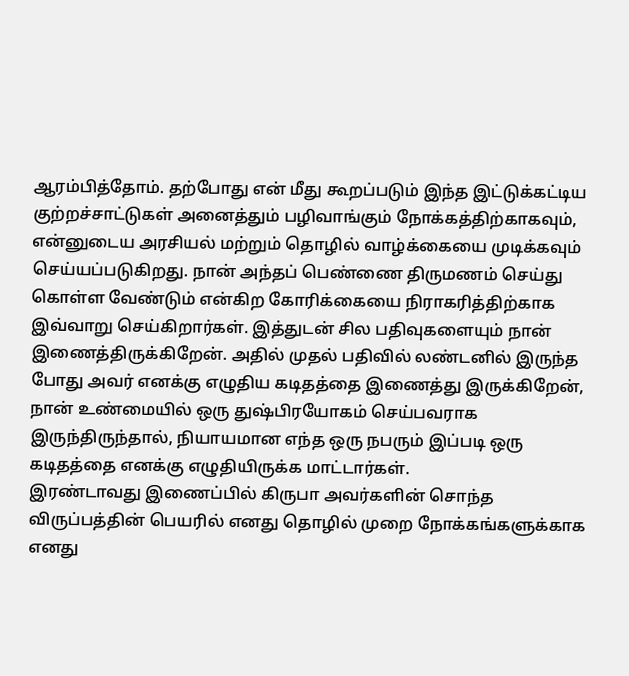ஆரம்பித்தோம். தற்போது என் மீது கூறப்படும் இந்த இட்டுக்கட்டிய குற்றச்சாட்டுகள் அனைத்தும் பழிவாங்கும் நோக்கத்திற்காகவும், என்னுடைய அரசியல் மற்றும் தொழில் வாழ்க்கையை முடிக்கவும் செய்யப்படுகிறது. நான் அந்தப் பெண்ணை திருமணம் செய்து கொள்ள வேண்டும் என்கிற கோரிக்கையை நிராகரித்திற்காக இவ்வாறு செய்கிறார்கள். இத்துடன் சில பதிவுகளையும் நான் இணைத்திருக்கிறேன். அதில் முதல் பதிவில் லண்டனில் இருந்த போது அவர் எனக்கு எழுதிய கடிதத்தை இணைத்து இருக்கிறேன், நான் உண்மையில் ஒரு துஷ்பிரயோகம் செய்பவராக இருந்திருந்தால், நியாயமான எந்த ஒரு நபரும் இப்படி ஒரு கடிதத்தை எனக்கு எழுதியிருக்க மாட்டார்கள்.
இரண்டாவது இணைப்பில் கிருபா அவர்களின் சொந்த விருப்பத்தின் பெயரில் எனது தொழில் முறை நோக்கங்களுக்காக எனது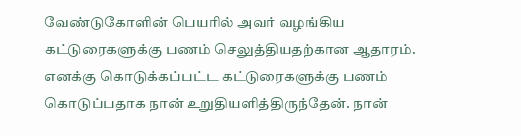வேண்டுகோளின் பெயரில் அவர் வழங்கிய கட்டுரைகளுக்கு பணம் செலுத்தியதற்கான ஆதாரம். எனக்கு கொடுக்கப்பட்ட கட்டுரைகளுக்கு பணம் கொடுப்பதாக நான் உறுதியளித்திருந்தேன். நான்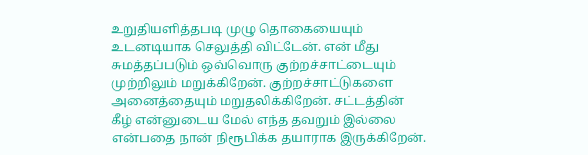உறுதியளித்தபடி முழு தொகையையும் உடனடியாக செலுத்தி விட்டேன். என் மீது சுமத்தப்படும் ஒவ்வொரு குற்றச்சாட்டையும் முற்றிலும் மறுக்கிறேன். குற்றச்சாட்டுகளை அனைத்தையும் மறுதலிக்கிறேன். சட்டத்தின் கீழ் என்னுடைய மேல் எந்த தவறும் இல்லை என்பதை நான் நிரூபிக்க தயாராக இருக்கிறேன்.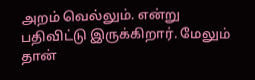அறம் வெல்லும். என்று பதிவிட்டு இருக்கிறார். மேலும் தான்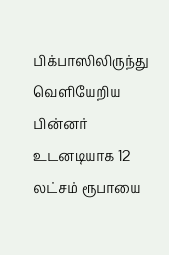பிக்பாஸிலிருந்து வெளியேறிய பின்னர் உடனடியாக 12 லட்சம் ரூபாயை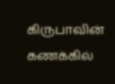கிருபாவின் கணக்கில்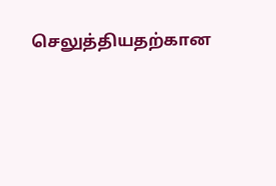செலுத்தியதற்கான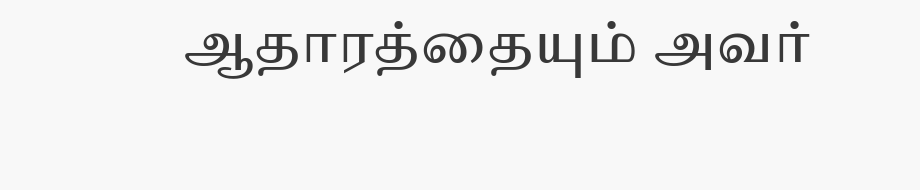ஆதாரத்தையும் அவர்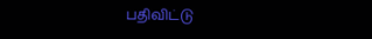பதிவிட்டு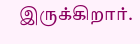இருக்கிறார்.